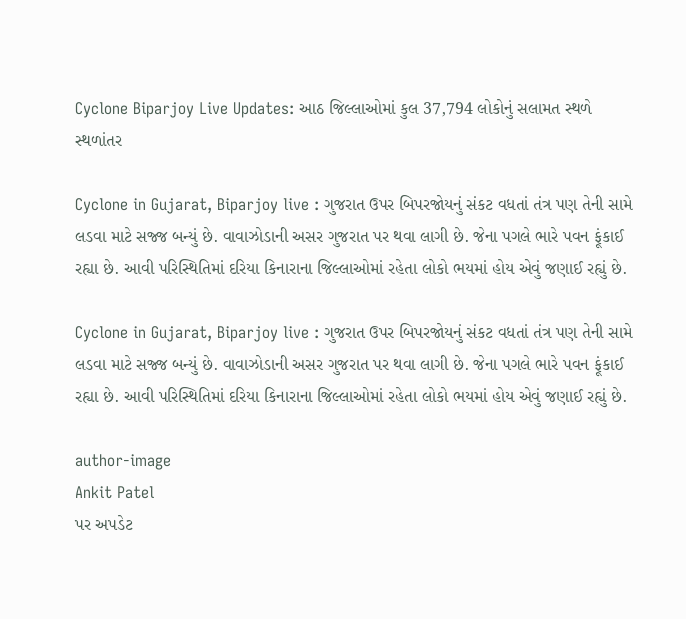Cyclone Biparjoy Live Updates: આઠ જિલ્લાઓમાં કુલ 37,794 લોકોનું સલામત સ્થળે સ્થળાંતર

Cyclone in Gujarat, Biparjoy live : ગુજરાત ઉપર બિપરજોયનું સંકટ વધતાં તંત્ર પણ તેની સામે લડવા માટે સજ્જ બન્યું છે. વાવાઝોડાની અસર ગુજરાત પર થવા લાગી છે. જેના પગલે ભારે પવન ફૂંકાઈ રહ્યા છે. આવી પરિસ્થિતિમાં દરિયા કિનારાના જિલ્લાઓમાં રહેતા લોકો ભયમાં હોય એવું જણાઈ રહ્યું છે.

Cyclone in Gujarat, Biparjoy live : ગુજરાત ઉપર બિપરજોયનું સંકટ વધતાં તંત્ર પણ તેની સામે લડવા માટે સજ્જ બન્યું છે. વાવાઝોડાની અસર ગુજરાત પર થવા લાગી છે. જેના પગલે ભારે પવન ફૂંકાઈ રહ્યા છે. આવી પરિસ્થિતિમાં દરિયા કિનારાના જિલ્લાઓમાં રહેતા લોકો ભયમાં હોય એવું જણાઈ રહ્યું છે.

author-image
Ankit Patel
પર અપડેટ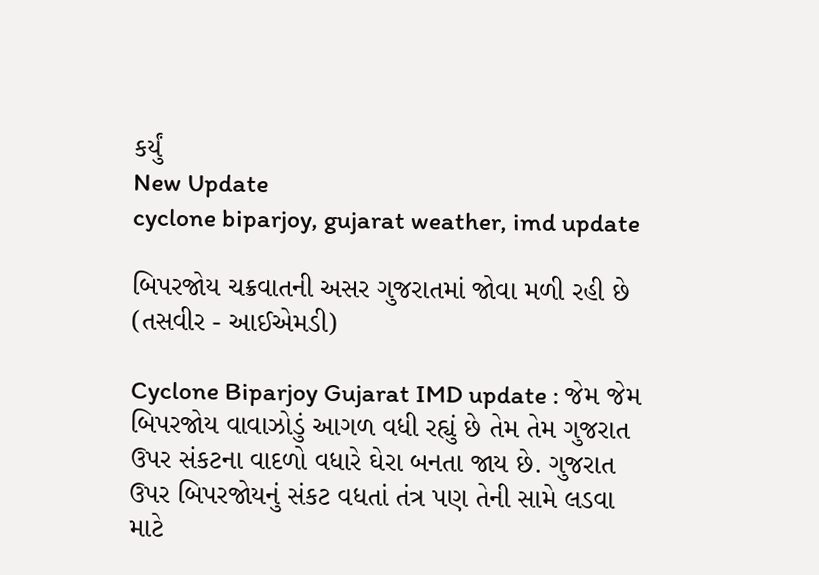કર્યું
New Update
cyclone biparjoy, gujarat weather, imd update

બિપરજોય ચક્રવાતની અસર ગુજરાતમાં જોવા મળી રહી છે (તસવીર - આઈએમડી)

Cyclone Biparjoy Gujarat IMD update : જેમ જેમ બિપરજોય વાવાઝોડું આગળ વધી રહ્યું છે તેમ તેમ ગુજરાત ઉપર સંકટના વાદળો વધારે ઘેરા બનતા જાય છે. ગુજરાત ઉપર બિપરજોયનું સંકટ વધતાં તંત્ર પણ તેની સામે લડવા માટે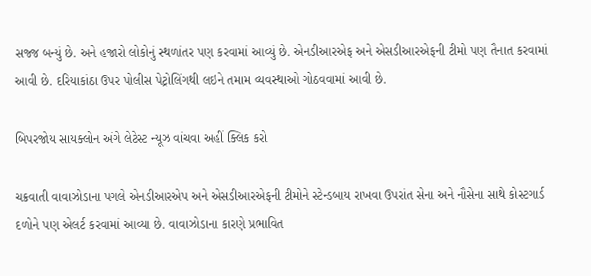સજ્જ બન્યું છે. અને હજારો લોકોનું સ્થળાંતર પણ કરવામાં આવ્યું છે. એનડીઆરએફ અને એસડીઆરએફની ટીમો પણ તૈનાત કરવામાં આવી છે. દરિયાકાંઠા ઉપર પોલીસ પેટ્રોલિંગથી લઇને તમામ વ્યવસ્થાઓ ગોઠવવામાં આવી છે.

બિપરજોય સાયક્લોન અંગે લેટેસ્ટ ન્યૂઝ વાંચવા અહીં ક્લિક કરો

ચક્રવાતી વાવાઝોડાના પગલે એનડીઆરએપ અને એસડીઆરએફની ટીમોને સ્ટેન્ડબાય રાખવા ઉપરાંત સેના અને નૌસેના સાથે કોસ્ટગાર્ડ દળોને પણ એલર્ટ કરવામાં આવ્યા છે. વાવાઝોડાના કારણે પ્રભાવિત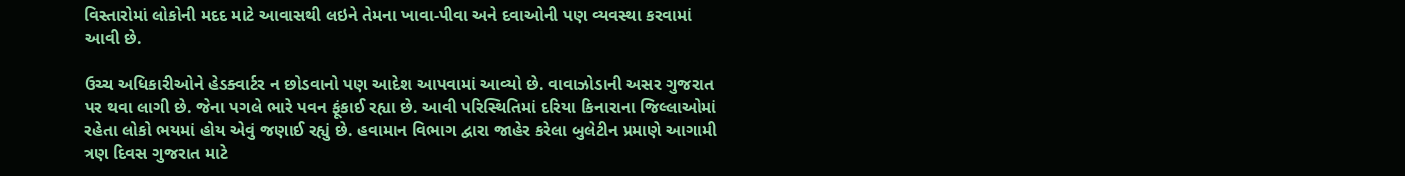વિસ્તારોમાં લોકોની મદદ માટે આવાસથી લઇને તેમના ખાવા-પીવા અને દવાઓની પણ વ્યવસ્થા કરવામાં આવી છે.

ઉચ્ચ અધિકારીઓને હેડક્વાર્ટર ન છોડવાનો પણ આદેશ આપવામાં આવ્યો છે. વાવાઝોડાની અસર ગુજરાત પર થવા લાગી છે. જેના પગલે ભારે પવન ફૂંકાઈ રહ્યા છે. આવી પરિસ્થિતિમાં દરિયા કિનારાના જિલ્લાઓમાં રહેતા લોકો ભયમાં હોય એવું જણાઈ રહ્યું છે. હવામાન વિભાગ દ્વારા જાહેર કરેલા બુલેટીન પ્રમાણે આગામી ત્રણ દિવસ ગુજરાત માટે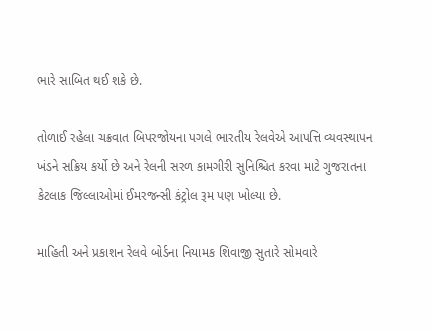ભારે સાબિત થઈ શકે છે.

તોળાઈ રહેલા ચક્રવાત બિપરજોયના પગલે ભારતીય રેલવેએ આપત્તિ વ્યવસ્થાપન ખંડને સક્રિય કર્યો છે અને રેલની સરળ કામગીરી સુનિશ્ચિત કરવા માટે ગુજરાતના કેટલાક જિલ્લાઓમાં ઈમરજન્સી કંટ્રોલ રૂમ પણ ખોલ્યા છે.

માહિતી અને પ્રકાશન રેલવે બોર્ડના નિયામક શિવાજી સુતારે સોમવારે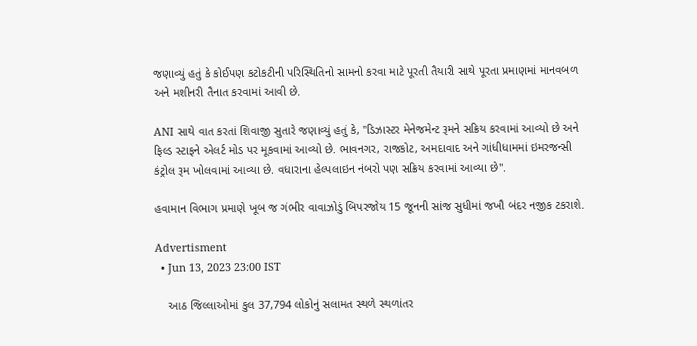જણાવ્યું હતું કે કોઈપણ કટોકટીની પરિસ્થિતિનો સામનો કરવા માટે પૂરતી તૈયારી સાથે પૂરતા પ્રમાણમાં માનવબળ અને મશીનરી તૈનાત કરવામાં આવી છે.

ANI સાથે વાત કરતાં શિવાજી સુતારે જણાવ્યું હતું કે, "ડિઝાસ્ટર મેનેજમેન્ટ રૂમને સક્રિય કરવામાં આવ્યો છે અને ફિલ્ડ સ્ટાફને એલર્ટ મોડ પર મૂકવામાં આવ્યો છે. ભાવનગર, રાજકોટ, અમદાવાદ અને ગાંધીધામમાં ઇમરજન્સી કંટ્રોલ રૂમ ખોલવામાં આવ્યા છે. વધારાના હેલ્પલાઇન નંબરો પણ સક્રિય કરવામાં આવ્યા છે".

હવામાન વિભાગ પ્રમાણે ખૂબ જ ગંભીર વાવાઝોડું બિપરજોય 15 જૂનની સાંજ સુધીમાં જખૌ બંદર નજીક ટકરાશે.

Advertisment
  • Jun 13, 2023 23:00 IST

    આઠ જિલ્લાઓમાં કુલ 37,794 લોકોનું સલામત સ્થળે સ્થળાંતર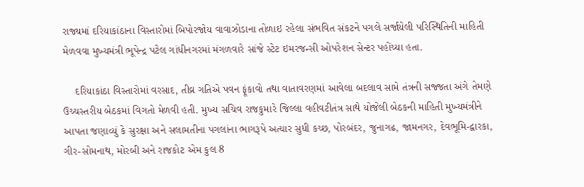રાજ્યમાં દરિયાકાંઠાના વિસ્તારોમાં બિપોરજોય વાવાઝોડાના તોળાઇ રહેલા સંભવિત સંકટને પગલે સર્જાયેલી પરિસ્થિતિની માહિતી મેળવવા મુખ્યમંત્રી ભૂપેન્દ્ર પટેલ ગાંધીનગરમાં મંગળવારે સાંજે સ્ટેટ ઇમરજન્સી ઓપરેશન સેન્ટર પહોંચ્યા હતા.

    દરિયાકાંઠા વિસ્તારોમાં વરસાદ, તીવ્ર ગતિએ પવન ફૂંકાવો તથા વાતાવરણમાં આવેલા બદલાવ સામે તંત્રની સજ્જતા અંગે તેમણે ઉચ્ચસ્તરીય બેઠકમાં વિગતો મેળવી હતી. મુખ્ય સચિવ રાજકુમારે જિલ્લા વહીવટીતંત્ર સાથે યોજેલી બેઠકની માહિતી મુખ્યમંત્રીને આપતા જણાવ્યું કે સુરક્ષા અને સલામતીના પગલાંના ભાગરૂપે અત્યાર સુધી કચ્છ, પોરબંદર, જુનાગઢ, જામનગર, દેવભૂમિ-દ્વારકા, ગીર-સોમનાથ, મોરબી અને રાજકોટ એમ કુલ 8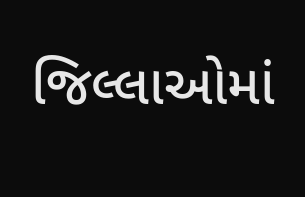જિલ્લાઓમાં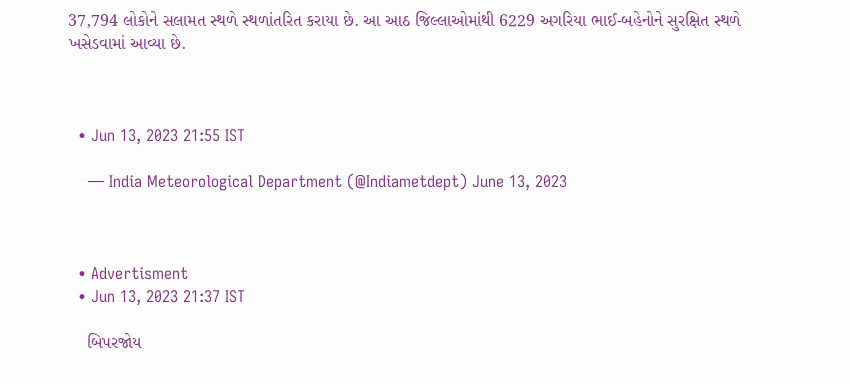37,794 લોકોને સલામત સ્થળે સ્થળાંતરિત કરાયા છે. આ આઠ જિલ્લાઓમાંથી 6229 અગરિયા ભાઈ-બહેનોને સુરક્ષિત સ્થળે ખસેડવામાં આવ્યા છે.



  • Jun 13, 2023 21:55 IST

    — India Meteorological Department (@Indiametdept) June 13, 2023



  • Advertisment
  • Jun 13, 2023 21:37 IST

    બિપરજોય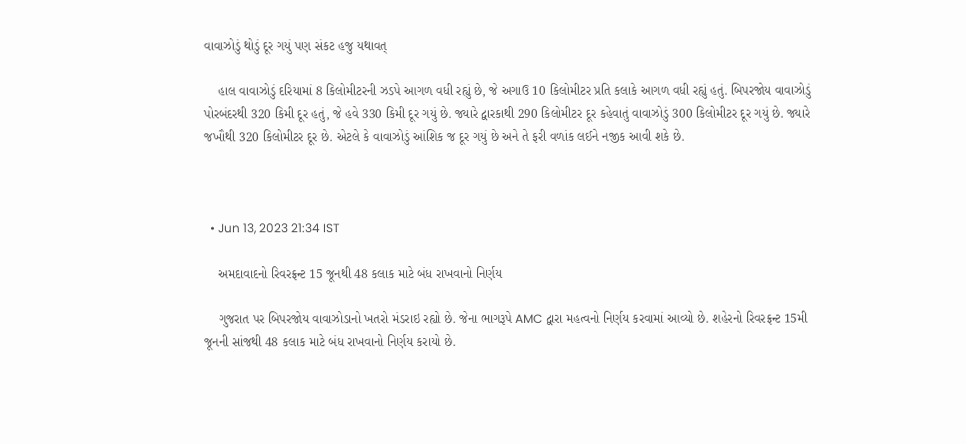વાવાઝોડું થોડું દૂર ગયું પણ સંકટ હજુ યથાવત્

    હાલ વાવાઝોડું દરિયામાં 8 કિલોમીટરની ઝડપે આગળ વધી રહ્યું છે, જે અગાઉ 10 કિલોમીટર પ્રતિ કલાકે આગળ વધી રહ્યું હતું. બિપરજોય વાવાઝોડું પોરબંદરથી 320 કિમી દૂર હતું, જે હવે 330 કિમી દૂર ગયું છે. જ્યારે દ્વારકાથી 290 કિલોમીટર દૂર કહેવાતું વાવાઝોડું 300 કિલોમીટર દૂર ગયું છે. જ્યારે જખૌથી 320 કિલોમીટર દૂર છે. એટલે કે વાવાઝોડું આંશિક જ દૂર ગયું છે અને તે ફરી વળાંક લઈને નજીક આવી શકે છે.



  • Jun 13, 2023 21:34 IST

    અમદાવાદનો રિવરફ્રન્ટ 15 જૂનથી 48 કલાક માટે બંધ રાખવાનો નિર્ણય

    ગુજરાત પર બિપરજોય વાવાઝોડાનો ખતરો મંડરાઇ રહ્યો છે. જેના ભાગરૂપે AMC દ્વારા મહત્વનો નિર્ણય કરવામાં આવ્યો છે. શહેરનો રિવરફ્રન્ટ 15મી જૂનની સાંજથી 48 કલાક માટે બંધ રાખવાનો નિર્ણય કરાયો છે.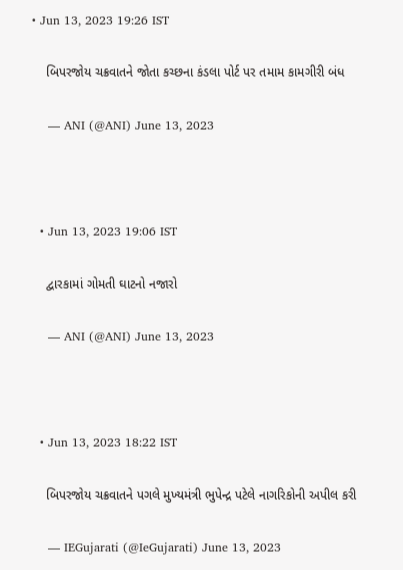• Jun 13, 2023 19:26 IST

    બિપરજોય ચક્રવાતને જોતા કચ્છના કંડલા પોર્ટ પર તમામ કામગીરી બંધ

    — ANI (@ANI) June 13, 2023



  • Jun 13, 2023 19:06 IST

    દ્વારકામાં ગોમતી ઘાટનો નજારો

    — ANI (@ANI) June 13, 2023



  • Jun 13, 2023 18:22 IST

    બિપરજોય ચક્રવાતને પગલે મુખ્યમંત્રી ભુપેન્દ્ર પટેલે નાગરિકોની અપીલ કરી

    — IEGujarati (@IeGujarati) June 13, 2023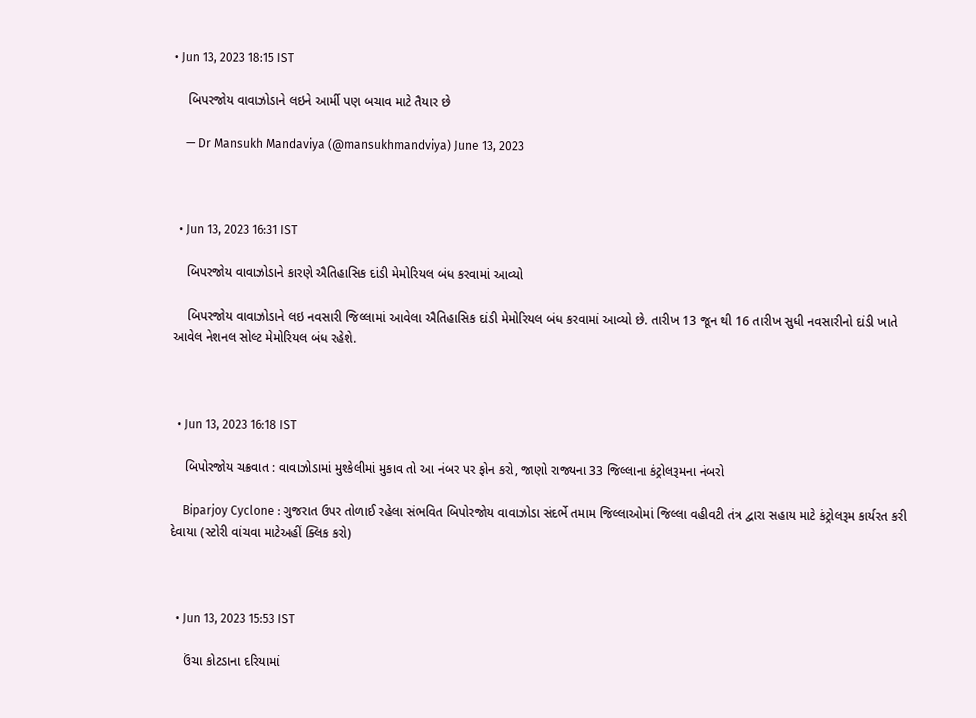• Jun 13, 2023 18:15 IST

    બિપરજોય વાવાઝોડાને લઇને આર્મી પણ બચાવ માટે તૈયાર છે

    — Dr Mansukh Mandaviya (@mansukhmandviya) June 13, 2023



  • Jun 13, 2023 16:31 IST

    બિપરજોય વાવાઝોડાને કારણે ઐતિહાસિક દાંડી મેમોરિયલ બંધ કરવામાં આવ્યો

    બિપરજોય વાવાઝોડાને લઇ નવસારી જિલ્લામાં આવેલા ઐતિહાસિક દાંડી મેમોરિયલ બંધ કરવામાં આવ્યો છે. તારીખ 13 જૂન થી 16 તારીખ સુધી નવસારીનો દાંડી ખાતે આવેલ નેશનલ સોલ્ટ મેમોરિયલ બંધ રહેશે.



  • Jun 13, 2023 16:18 IST

    બિપોરજોય ચક્રવાત : વાવાઝોડામાં મુશ્કેલીમાં મુકાવ તો આ નંબર પર ફોન કરો, જાણો રાજ્યના 33 જિલ્લાના કંટ્રોલરૂમના નંબરો

    Biparjoy Cyclone : ગુજરાત ઉપર તોળાઈ રહેલા સંભવિત બિપોરજોય વાવાઝોડા સંદર્ભે તમામ જિલ્લાઓમાં જિલ્લા વહીવટી તંત્ર દ્વારા સહાય માટે કંટ્રોલરૂમ કાર્યરત કરી દેવાયા (સ્ટોરી વાંચવા માટેઅહીં ક્લિક કરો)



  • Jun 13, 2023 15:53 IST

    ઉંચા કોટડાના દરિયામાં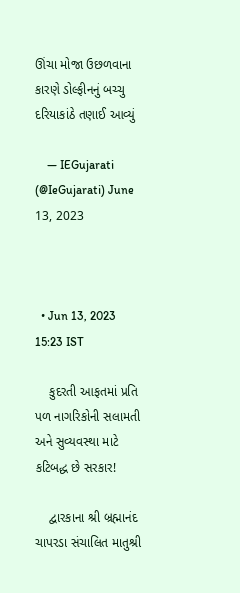ઊંચા મોજા ઉછળવાના કારણે ડોલ્ફીનનું બચ્ચુ દરિયાકાંઠે તણાઈ આવ્યું

    — IEGujarati (@IeGujarati) June 13, 2023



  • Jun 13, 2023 15:23 IST

    કુદરતી આફતમાં પ્રતિ પળ નાગરિકોની સલામતી અને સુવ્યવસ્થા માટે કટિબદ્ધ છે સરકાર!

    દ્વારકાના શ્રી બ્રહ્માનંદ ચાપરડા સંચાલિત માતુશ્રી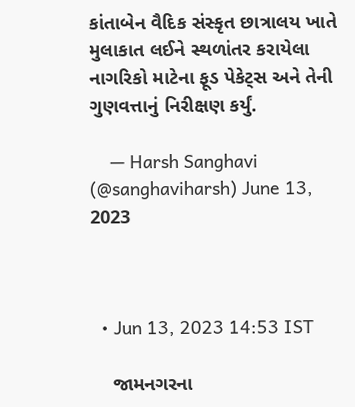કાંતાબેન વૈદિક સંસ્કૃત છાત્રાલય ખાતે મુલાકાત લઈને સ્થળાંતર કરાયેલા નાગરિકો માટેના ફૂડ પેકેટ્સ અને તેની ગુણવત્તાનું નિરીક્ષણ કર્યું.

    — Harsh Sanghavi (@sanghaviharsh) June 13, 2023



  • Jun 13, 2023 14:53 IST

    જામનગરના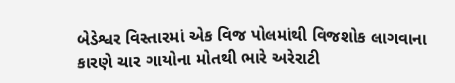બેડેશ્વર વિસ્તારમાં એક વિજ પોલમાંથી વિજશોક લાગવાના કારણે ચાર ગાયોના મોતથી ભારે અરેરાટી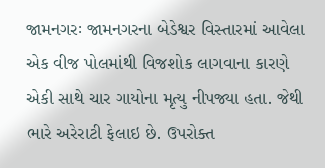જામનગરઃ જામનગરના બેડેશ્વર વિસ્તારમાં આવેલા એક વીજ પોલમાંથી વિજશોક લાગવાના કારણે એકી સાથે ચાર ગાયોના મૃત્યુ નીપજ્યા હતા. જેથી ભારે અરેરાટી ફેલાઇ છે. ઉપરોક્ત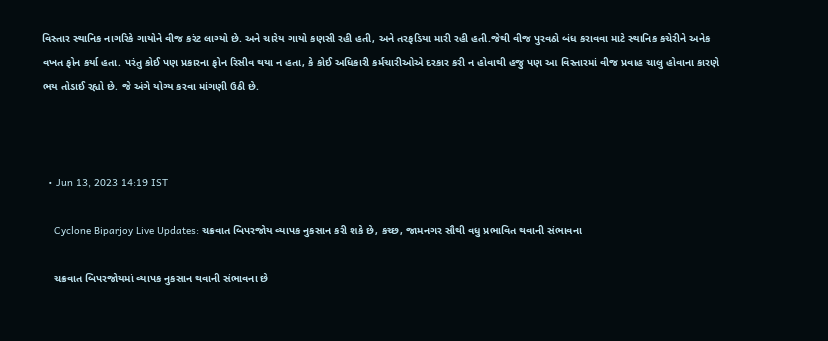વિસ્તાર સ્થાનિક નાગરિકે ગાયોને વીજ કરંટ લાગ્યો છે. અને ચારેય ગાયો કણસી રહી હતી, અને તરફડિયા મારી રહી હતી.જેથી વીજ પુરવઠો બંધ કરાવવા માટે સ્થાનિક કચેરીને અનેક વખત ફોન કર્યા હતા. પરંતુ કોઈ પણ પ્રકારના ફોન રિસીવ થયા ન હતા, કે કોઈ અધિકારી કર્મચારીઓએ દરકાર કરી ન હોવાથી હજુ પણ આ વિસ્તારમાં વીજ પ્રવાહ ચાલુ હોવાના કારણે ભય તોડાઈ રહ્યો છે. જે અંગે યોગ્ય કરવા માંગણી ઉઠી છે.



  • Jun 13, 2023 14:19 IST

    Cyclone Biparjoy Live Updates: ચક્રવાત બિપરજોય વ્યાપક નુકસાન કરી શકે છે, કચ્છ, જામનગર સૌથી વધુ પ્રભાવિત થવાની સંભાવના

    ચક્રવાત બિપરજોયમાં વ્યાપક નુકસાન થવાની સંભાવના છે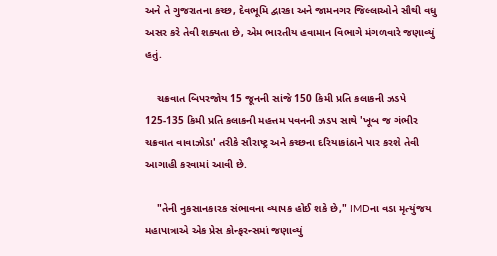અને તે ગુજરાતના કચ્છ, દેવભૂમિ દ્વારકા અને જામનગર જિલ્લાઓને સૌથી વધુ અસર કરે તેવી શક્યતા છે, એમ ભારતીય હવામાન વિભાગે મંગળવારે જણાવ્યું હતું.

    ચક્રવાત બિપરજોય 15 જૂનની સાંજે 150 કિમી પ્રતિ કલાકની ઝડપે 125-135 કિમી પ્રતિ કલાકની મહત્તમ પવનની ઝડપ સાથે 'ખૂબ જ ગંભીર ચક્રવાત વાવાઝોડા' તરીકે સૌરાષ્ટ્ર અને કચ્છના દરિયાકાંઠાને પાર કરશે તેવી આગાહી કરવામાં આવી છે.

    "તેની નુકસાનકારક સંભાવના વ્યાપક હોઈ શકે છે," IMDના વડા મૃત્યુંજય મહાપાત્રાએ એક પ્રેસ કોન્ફરન્સમાં જણાવ્યું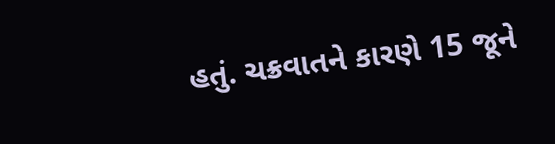હતું. ચક્રવાતને કારણે 15 જૂને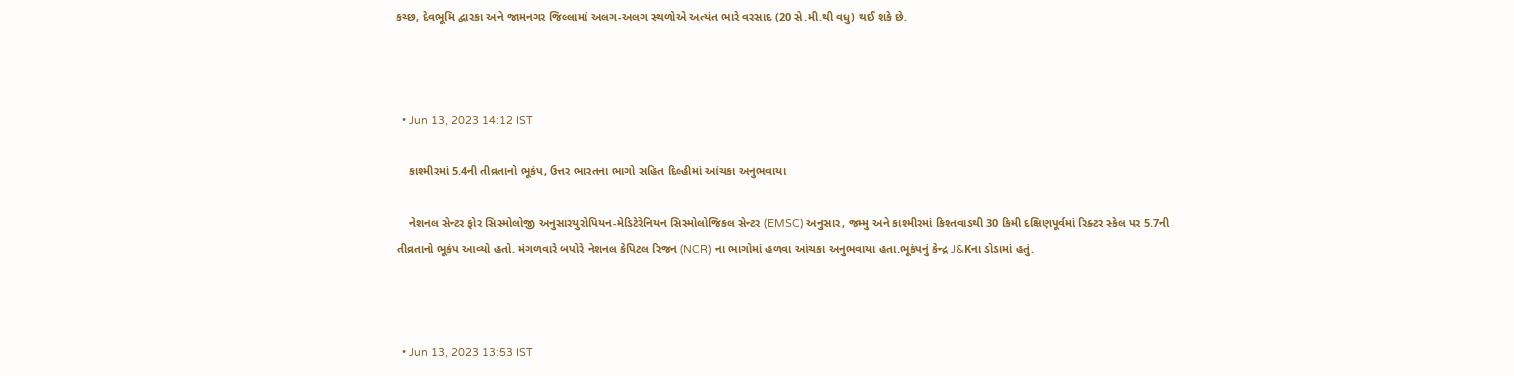કચ્છ, દેવભૂમિ દ્વારકા અને જામનગર જિલ્લામાં અલગ-અલગ સ્થળોએ અત્યંત ભારે વરસાદ (20 સે.મી.થી વધુ) થઈ શકે છે.



  • Jun 13, 2023 14:12 IST

    કાશ્મીરમાં 5.4ની તીવ્રતાનો ભૂકંપ, ઉત્તર ભારતના ભાગો સહિત દિલ્હીમાં આંચકા અનુભવાયા

    નેશનલ સેન્ટર ફોર સિસ્મોલોજી અનુસારયુરોપિયન-મેડિટેરેનિયન સિસ્મોલોજિકલ સેન્ટર (EMSC) અનુસાર, જમ્મુ અને કાશ્મીરમાં કિશ્તવાડથી 30 કિમી દક્ષિણપૂર્વમાં રિક્ટર સ્કેલ પર 5.7ની તીવ્રતાનો ભૂકંપ આવ્યો હતો. મંગળવારે બપોરે નેશનલ કેપિટલ રિજન (NCR) ના ભાગોમાં હળવા આંચકા અનુભવાયા હતા.ભૂકંપનું કેન્દ્ર J&Kના ડોડામાં હતું.



  • Jun 13, 2023 13:53 IST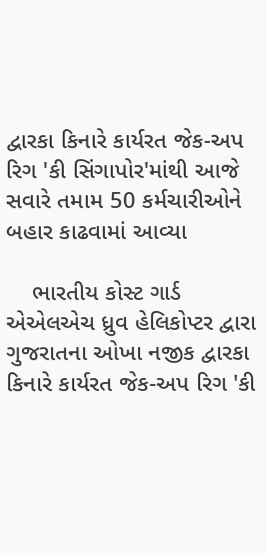દ્વારકા કિનારે કાર્યરત જેક-અપ રિગ 'કી સિંગાપોર'માંથી આજે સવારે તમામ 50 કર્મચારીઓને બહાર કાઢવામાં આવ્યા

    ભારતીય કોસ્ટ ગાર્ડ એએલએચ ધ્રુવ હેલિકોપ્ટર દ્વારા ગુજરાતના ઓખા નજીક દ્વારકા કિનારે કાર્યરત જેક-અપ રિગ 'કી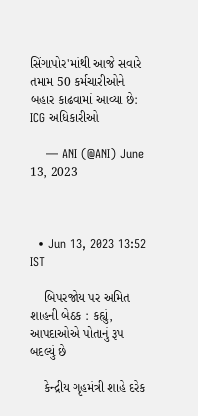સિંગાપોર'માંથી આજે સવારે તમામ 50 કર્મચારીઓને બહાર કાઢવામાં આવ્યા છે: ICG અધિકારીઓ

    — ANI (@ANI) June 13, 2023



  • Jun 13, 2023 13:52 IST

    બિપરજોય પર અમિત શાહની બેઠક : કહ્યું, આપદાઓએ પોતાનું રૂપ બદલ્યું છે

    કેન્દ્રીય ગૃહમંત્રી શાહે દરેક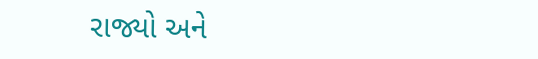રાજ્યો અને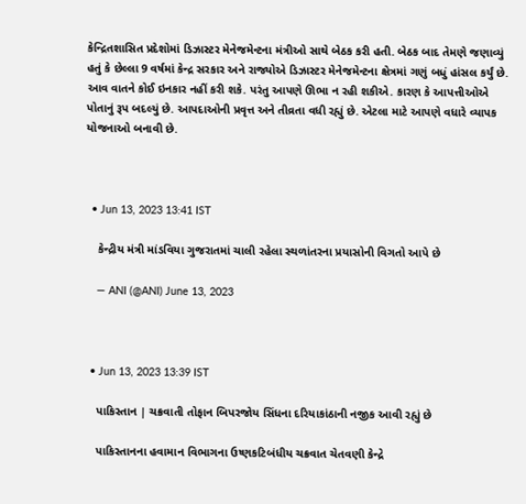કેન્દ્રિતશાસિત પ્રદેશોમાં ડિઝાસ્ટર મેનેજમેન્ટના મંત્રીઓ સાથે બેઠક કરી હતી. બેઠક બાદ તેમણે જણાવ્યું હતું કે છેલ્લા 9 વર્ષમાં કેન્દ્ર સરકાર અને રાજ્યોએ ડિઝાસ્ટર મેનેજમેન્ટના ક્ષેત્રમાં ગણું બધું હાંસલ કર્યું છે. આવ વાતને કોઈ ઇનકાર નહીં કરી શકે. પરંતુ આપણે ઊભા ન રહી શકીએ. કારણ કે આપત્તીઓએ પોતાનું રૂપ બદલ્યું છે. આપદાઓની પ્રવૃત્ત અને તીવ્રતા વધી રહ્યું છે. એટલા માટે આપણે વધારે વ્યાપક યોજનાઓ બનાવી છે.



  • Jun 13, 2023 13:41 IST

    કેન્દ્રીય મંત્રી માંડવિયા ગુજરાતમાં ચાલી રહેલા સ્થળાંતરના પ્રયાસોની વિગતો આપે છે

    — ANI (@ANI) June 13, 2023



  • Jun 13, 2023 13:39 IST

    પાકિસ્તાન | ચક્રવાતી તોફાન બિપરજોય સિંધના દરિયાકાંઠાની નજીક આવી રહ્યું છે

    પાકિસ્તાનના હવામાન વિભાગના ઉષ્ણકટિબંધીય ચક્રવાત ચેતવણી કેન્દ્રે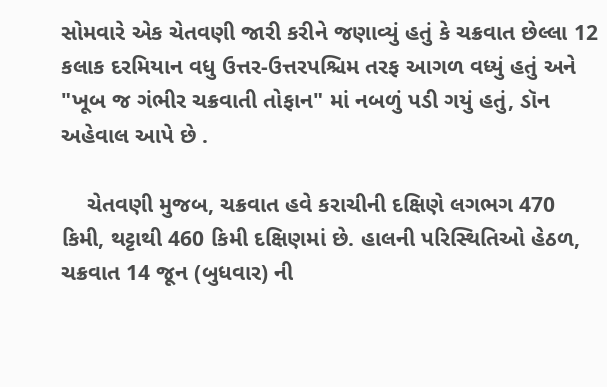સોમવારે એક ચેતવણી જારી કરીને જણાવ્યું હતું કે ચક્રવાત છેલ્લા 12 કલાક દરમિયાન વધુ ઉત્તર-ઉત્તરપશ્ચિમ તરફ આગળ વધ્યું હતું અને "ખૂબ જ ગંભીર ચક્રવાતી તોફાન" માં નબળું પડી ગયું હતું, ડૉન અહેવાલ આપે છે .

    ચેતવણી મુજબ, ચક્રવાત હવે કરાચીની દક્ષિણે લગભગ 470 કિમી, થટ્ટાથી 460 કિમી દક્ષિણમાં છે. હાલની પરિસ્થિતિઓ હેઠળ, ચક્રવાત 14 જૂન (બુધવાર) ની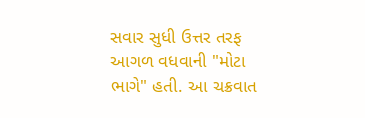સવાર સુધી ઉત્તર તરફ આગળ વધવાની "મોટા ભાગે" હતી. આ ચક્રવાત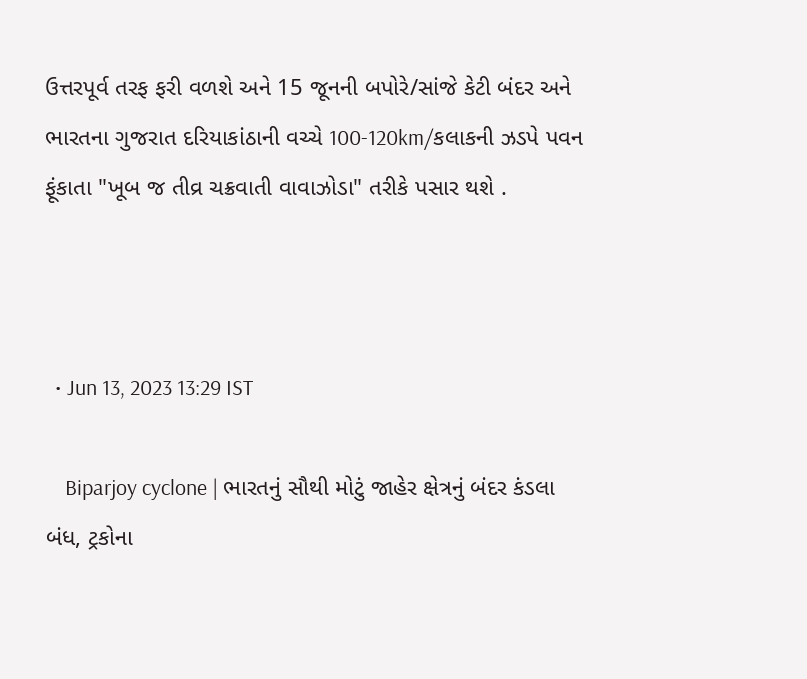ઉત્તરપૂર્વ તરફ ફરી વળશે અને 15 જૂનની બપોરે/સાંજે કેટી બંદર અને ભારતના ગુજરાત દરિયાકાંઠાની વચ્ચે 100-120km/કલાકની ઝડપે પવન ફૂંકાતા "ખૂબ જ તીવ્ર ચક્રવાતી વાવાઝોડા" તરીકે પસાર થશે .



  • Jun 13, 2023 13:29 IST

    Biparjoy cyclone | ભારતનું સૌથી મોટું જાહેર ક્ષેત્રનું બંદર કંડલા બંધ, ટ્રકોના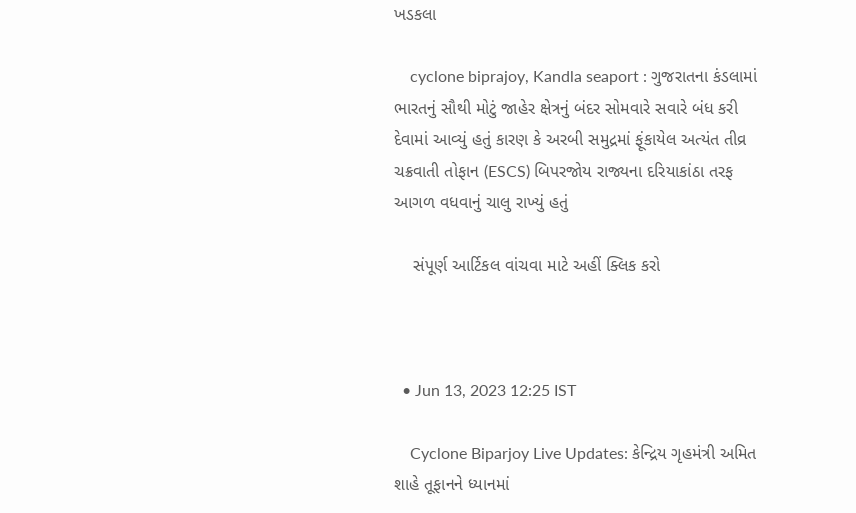ખડકલા

    cyclone biprajoy, Kandla seaport : ગુજરાતના કંડલામાં ભારતનું સૌથી મોટું જાહેર ક્ષેત્રનું બંદર સોમવારે સવારે બંધ કરી દેવામાં આવ્યું હતું કારણ કે અરબી સમુદ્રમાં ફૂંકાયેલ અત્યંત તીવ્ર ચક્રવાતી તોફાન (ESCS) બિપરજોય રાજ્યના દરિયાકાંઠા તરફ આગળ વધવાનું ચાલુ રાખ્યું હતું

    સંપૂર્ણ આર્ટિકલ વાંચવા માટે અહીં ક્લિક કરો



  • Jun 13, 2023 12:25 IST

    Cyclone Biparjoy Live Updates: કેન્દ્રિય ગૃહમંત્રી અમિત શાહે તૂફાનને ધ્યાનમાં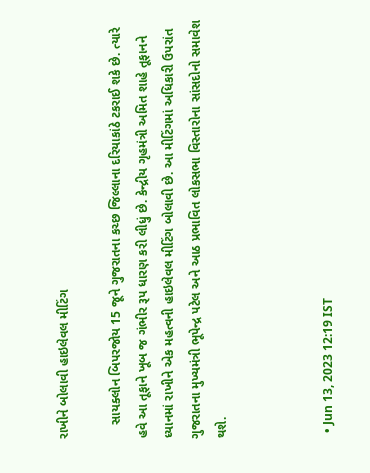રાખીને બોલાવી હાઇલેવલ મીટિંગ

    સાયક્લોન બિપરજોય 15 જૂને ગુજરાતના કચ્છ જિલ્લાના દરિયાકાંઠે ટકરાઈ શકે છે. ત્યારે હવે આ તૂફાને ખૂબ જ ગંભીર રૂપ ધારણ કરી લીધું છે. કેન્દ્રીય ગૃહમંત્રી અમિત શાહે તૂફાનને ધ્યાનમાં રાખીને એક મહત્વની હાઇલેવલ મીટિંગ બોલાવી છે. આ મીટિંગમાં અધિકારી ઉપરાંત ગુજરાતના મુખ્યમંત્રી ભૂપેન્દ્ર પટેલ અને આઠ પ્રભાવિત લોકસભા વિસ્તારોના સાંસદોનો સમાવેશ થશે.



  • Jun 13, 2023 12:19 IST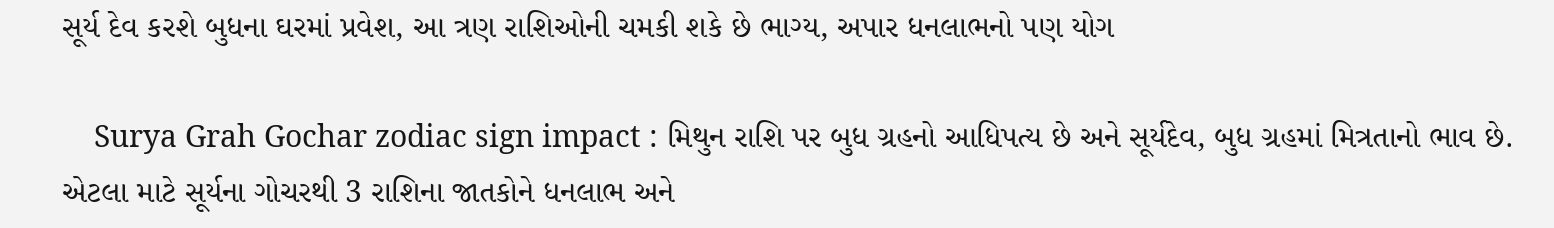સૂર્ય દેવ કરશે બુધના ઘરમાં પ્રવેશ, આ ત્રણ રાશિઓની ચમકી શકે છે ભાગ્ય, અપાર ધનલાભનો પણ યોગ

    Surya Grah Gochar zodiac sign impact : મિથુન રાશિ પર બુધ ગ્રહનો આધિપત્ય છે અને સૂર્યદેવ, બુધ ગ્રહમાં મિત્રતાનો ભાવ છે. એટલા માટે સૂર્યના ગોચરથી 3 રાશિના જાતકોને ધનલાભ અને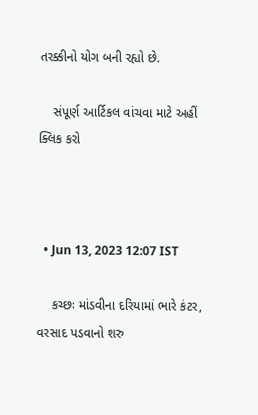તરક્કીનો યોગ બની રહ્યો છે.

    સંપૂર્ણ આર્ટિકલ વાંચવા માટે અહીં ક્લિક કરો



  • Jun 13, 2023 12:07 IST

    કચ્છઃ માંડવીના દરિયામાં ભારે કંટર, વરસાદ પડવાનો શરુ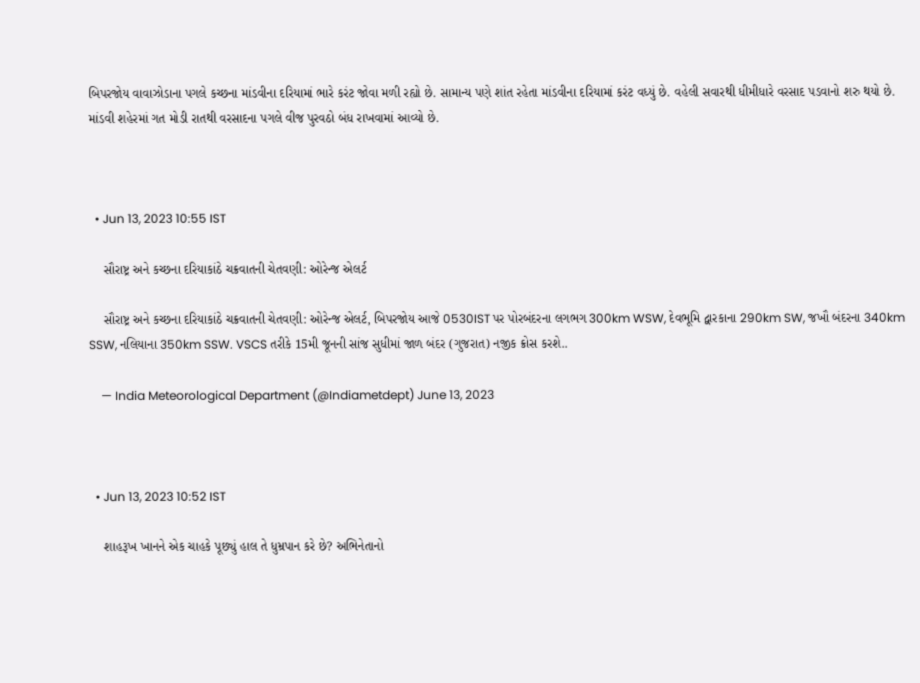બિપરજોય વાવાઝોડાના પગલે કચ્છના માંડવીના દરિયામાં ભારે કરંટ જોવા મળી રહ્યો છે. સામાન્ય પણે શાંત રહેતા માંડવીના દરિયામાં કરંટ વધ્યું છે. વહેલી સવારથી ધીમીધારે વરસાદ પડવાનો શરુ થયો છે. માંડવી શહેરમાં ગત મોડી રાતથી વરસાદના પગલે વીજ પુરવઠો બંધ રાખવામાં આવ્યો છે.



  • Jun 13, 2023 10:55 IST

    સૌરાષ્ટ્ર અને કચ્છના દરિયાકાંઠે ચક્રવાતની ચેતવણી: ઓરેન્જ એલર્ટ

    સૌરાષ્ટ્ર અને કચ્છના દરિયાકાંઠે ચક્રવાતની ચેતવણી: ઓરેન્જ એલર્ટ, બિપરજોય આજે 0530IST પર પોરબંદરના લગભગ 300km WSW, દેવભૂમિ દ્વારકાના 290km SW, જખૌ બંદરના 340km SSW, નલિયાના 350km SSW. VSCS તરીકે 15મી જૂનની સાંજ સુધીમાં જાળ બંદર (ગુજરાત) નજીક ક્રોસ કરશે..

    — India Meteorological Department (@Indiametdept) June 13, 2023



  • Jun 13, 2023 10:52 IST

    શાહરૂખ ખાનને એક ચાહકે પૂછ્યું હાલ તે ધુમ્રપાન કરે છે? અભિનેતાનો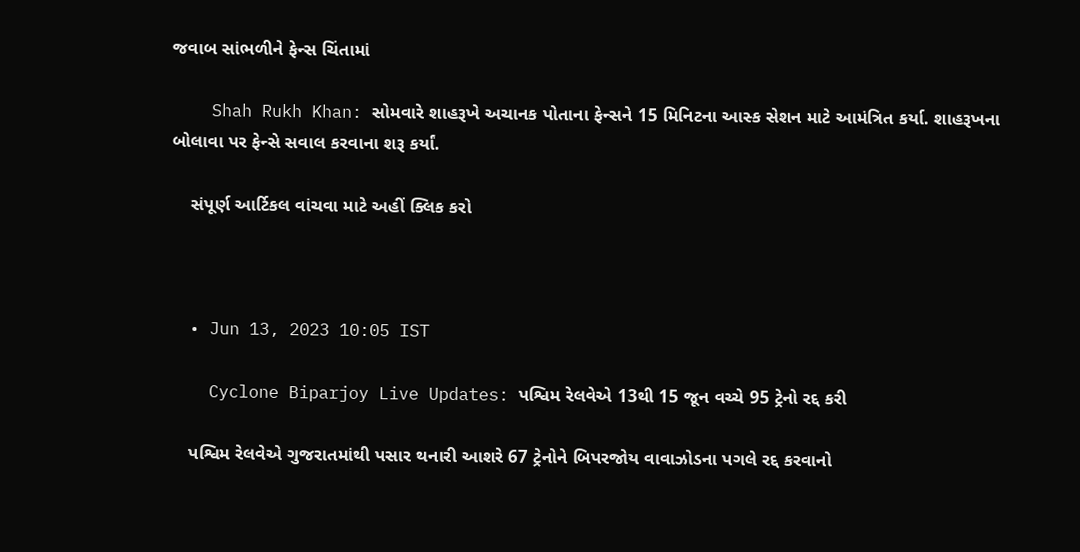જવાબ સાંભળીને ફેન્સ ચિંતામાં

    Shah Rukh Khan: સોમવારે શાહરૂખે અચાનક પોતાના ફેન્સને 15 મિનિટના આસ્ક સેશન માટે આમંત્રિત કર્યા. શાહરૂખના બોલાવા પર ફેન્સે સવાલ કરવાના શરૂ કર્યાં.

    સંપૂર્ણ આર્ટિકલ વાંચવા માટે અહીં ક્લિક કરો



  • Jun 13, 2023 10:05 IST

    Cyclone Biparjoy Live Updates: પશ્વિમ રેલવેએ 13થી 15 જૂન વચ્ચે 95 ટ્રેનો રદ્દ કરી

    પશ્વિમ રેલવેએ ગુજરાતમાંથી પસાર થનારી આશરે 67 ટ્રેનોને બિપરજોય વાવાઝોડના પગલે રદ્દ કરવાનો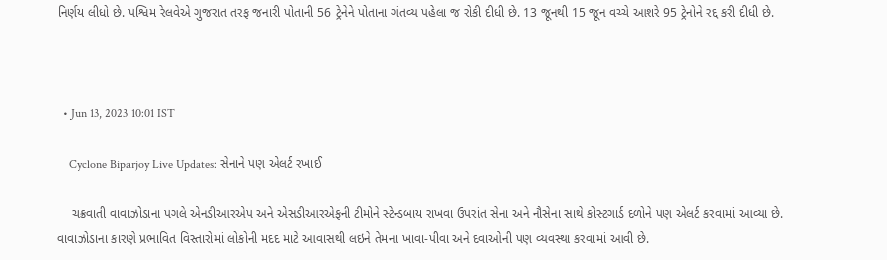નિર્ણય લીધો છે. પશ્વિમ રેલવેએ ગુજરાત તરફ જનારી પોતાની 56 ટ્રેનેને પોતાના ગંતવ્ય પહેલા જ રોકી દીધી છે. 13 જૂનથી 15 જૂન વચ્ચે આશરે 95 ટ્રેનોને રદ્દ કરી દીધી છે.



  • Jun 13, 2023 10:01 IST

    Cyclone Biparjoy Live Updates: સેનાને પણ એલર્ટ રખાઈ

    ચક્રવાતી વાવાઝોડાના પગલે એનડીઆરએપ અને એસડીઆરએફની ટીમોને સ્ટેન્ડબાય રાખવા ઉપરાંત સેના અને નૌસેના સાથે કોસ્ટગાર્ડ દળોને પણ એલર્ટ કરવામાં આવ્યા છે. વાવાઝોડાના કારણે પ્રભાવિત વિસ્તારોમાં લોકોની મદદ માટે આવાસથી લઇને તેમના ખાવા-પીવા અને દવાઓની પણ વ્યવસ્થા કરવામાં આવી છે.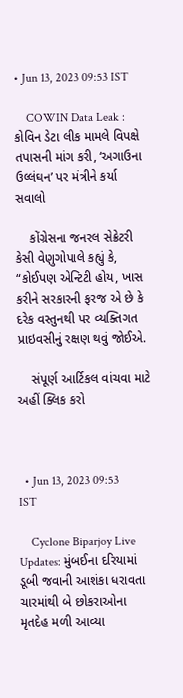• Jun 13, 2023 09:53 IST

    COWIN Data Leak : કોવિન ડેટા લીક મામલે વિપક્ષે તપાસની માંગ કરી, ‘અગાઉના ઉલ્લંઘન’ પર મંત્રીને કર્યા સવાલો

    કોંગ્રેસના જનરલ સેક્રેટરી કેસી વેણુગોપાલે કહ્યું કે, “કોઈપણ એન્ટિટી હોય, ખાસ કરીને સરકારની ફરજ એ છે કે દરેક વસ્તુનથી પર વ્યક્તિગત પ્રાઇવસીનું રક્ષણ થવું જોઈએ.

    સંપૂર્ણ આર્ટિકલ વાંચવા માટે અહીં ક્લિક કરો



  • Jun 13, 2023 09:53 IST

    Cyclone Biparjoy Live Updates: મુંબઈના દરિયામાં ડૂબી જવાની આશંકા ધરાવતા ચારમાંથી બે છોકરાઓના મૃતદેહ મળી આવ્યા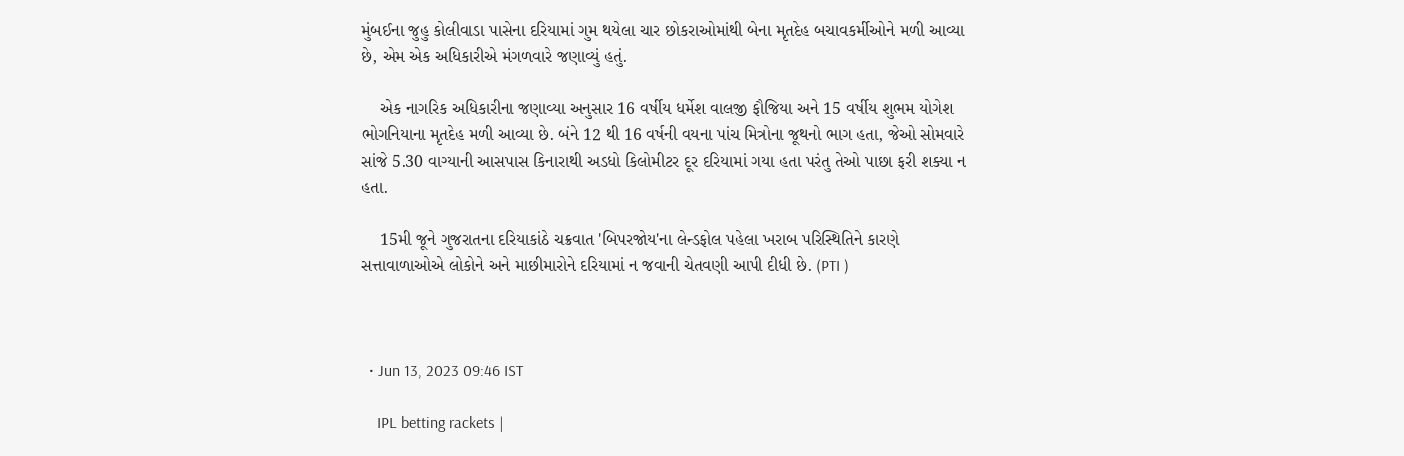મુંબઈના જુહુ કોલીવાડા પાસેના દરિયામાં ગુમ થયેલા ચાર છોકરાઓમાંથી બેના મૃતદેહ બચાવકર્મીઓને મળી આવ્યા છે, એમ એક અધિકારીએ મંગળવારે જણાવ્યું હતું.

    એક નાગરિક અધિકારીના જણાવ્યા અનુસાર 16 વર્ષીય ધર્મેશ વાલજી ફૌજિયા અને 15 વર્ષીય શુભમ યોગેશ ભોગનિયાના મૃતદેહ મળી આવ્યા છે. બંને 12 થી 16 વર્ષની વયના પાંચ મિત્રોના જૂથનો ભાગ હતા, જેઓ સોમવારે સાંજે 5.30 વાગ્યાની આસપાસ કિનારાથી અડધો કિલોમીટર દૂર દરિયામાં ગયા હતા પરંતુ તેઓ પાછા ફરી શક્યા ન હતા.

    15મી જૂને ગુજરાતના દરિયાકાંઠે ચક્રવાત 'બિપરજોય'ના લેન્ડફોલ પહેલા ખરાબ પરિસ્થિતિને કારણે સત્તાવાળાઓએ લોકોને અને માછીમારોને દરિયામાં ન જવાની ચેતવણી આપી દીધી છે. (PTI )



  • Jun 13, 2023 09:46 IST

    IPL betting rackets |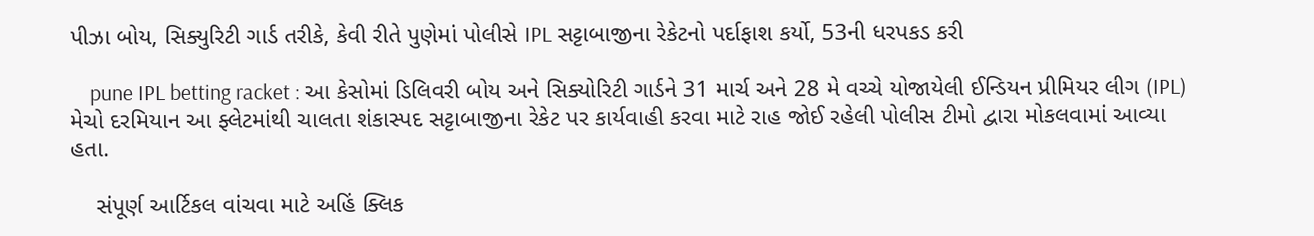પીઝા બોય, સિક્યુરિટી ગાર્ડ તરીકે, કેવી રીતે પુણેમાં પોલીસે IPL સટ્ટાબાજીના રેકેટનો પર્દાફાશ કર્યો, 53ની ધરપકડ કરી

    pune IPL betting racket : આ કેસોમાં ડિલિવરી બોય અને સિક્યોરિટી ગાર્ડને 31 માર્ચ અને 28 મે વચ્ચે યોજાયેલી ઈન્ડિયન પ્રીમિયર લીગ (IPL) મેચો દરમિયાન આ ફ્લેટમાંથી ચાલતા શંકાસ્પદ સટ્ટાબાજીના રેકેટ પર કાર્યવાહી કરવા માટે રાહ જોઈ રહેલી પોલીસ ટીમો દ્વારા મોકલવામાં આવ્યા હતા.

    સંપૂર્ણ આર્ટિકલ વાંચવા માટે અહિં ક્લિક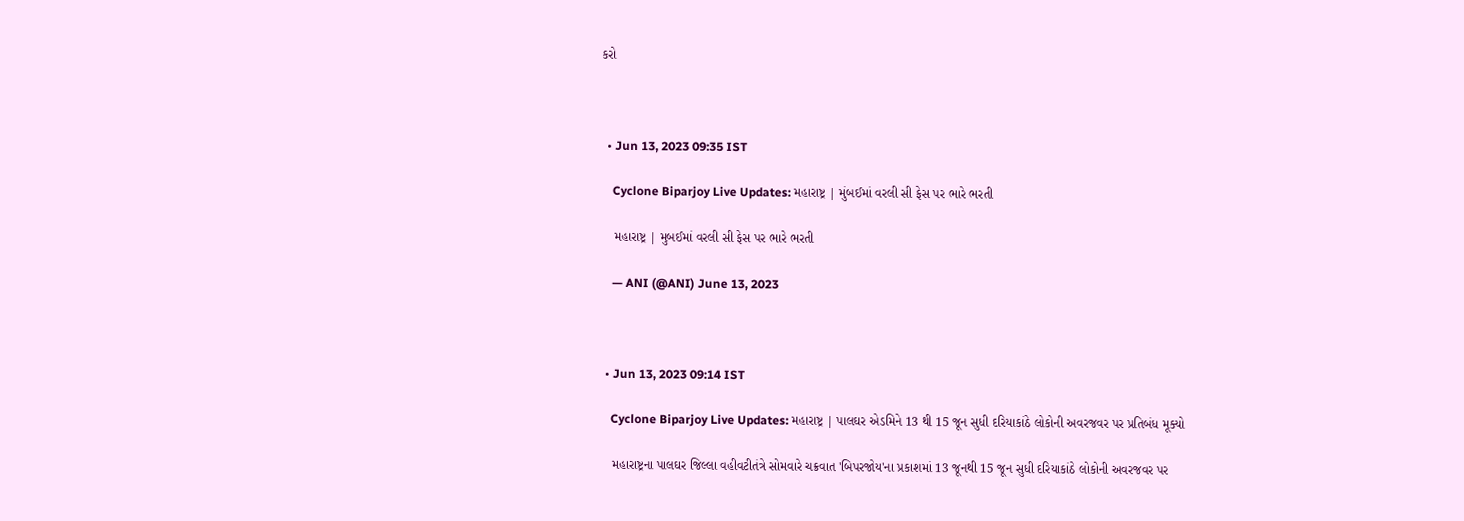કરો



  • Jun 13, 2023 09:35 IST

    Cyclone Biparjoy Live Updates: મહારાષ્ટ્ર | મુંબઈમાં વરલી સી ફેસ પર ભારે ભરતી

    મહારાષ્ટ્ર | મુબઈમાં વરલી સી ફેસ પર ભારે ભરતી

    — ANI (@ANI) June 13, 2023



  • Jun 13, 2023 09:14 IST

    Cyclone Biparjoy Live Updates: મહારાષ્ટ્ર | પાલઘર એડમિને 13 થી 15 જૂન સુધી દરિયાકાંઠે લોકોની અવરજવર પર પ્રતિબંધ મૂક્યો

    મહારાષ્ટ્રના પાલઘર જિલ્લા વહીવટીતંત્રે સોમવારે ચક્રવાત 'બિપરજોય'ના પ્રકાશમાં 13 જૂનથી 15 જૂન સુધી દરિયાકાંઠે લોકોની અવરજવર પર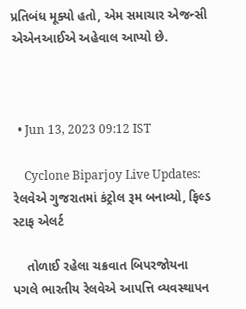પ્રતિબંધ મૂક્યો હતો, એમ સમાચાર એજન્સી એએનઆઈએ અહેવાલ આપ્યો છે.



  • Jun 13, 2023 09:12 IST

    Cyclone Biparjoy Live Updates: રેલવેએ ગુજરાતમાં કંટ્રોલ રૂમ બનાવ્યો, ફિલ્ડ સ્ટાફ એલર્ટ

    તોળાઈ રહેલા ચક્રવાત બિપરજોયના પગલે ભારતીય રેલવેએ આપત્તિ વ્યવસ્થાપન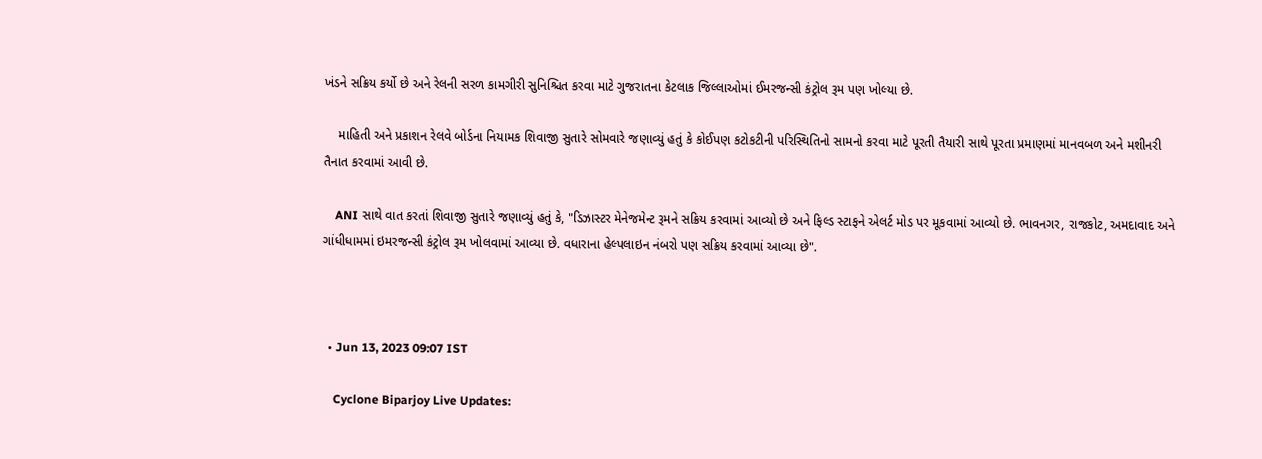ખંડને સક્રિય કર્યો છે અને રેલની સરળ કામગીરી સુનિશ્ચિત કરવા માટે ગુજરાતના કેટલાક જિલ્લાઓમાં ઈમરજન્સી કંટ્રોલ રૂમ પણ ખોલ્યા છે.

    માહિતી અને પ્રકાશન રેલવે બોર્ડના નિયામક શિવાજી સુતારે સોમવારે જણાવ્યું હતું કે કોઈપણ કટોકટીની પરિસ્થિતિનો સામનો કરવા માટે પૂરતી તૈયારી સાથે પૂરતા પ્રમાણમાં માનવબળ અને મશીનરી તૈનાત કરવામાં આવી છે.

    ANI સાથે વાત કરતાં શિવાજી સુતારે જણાવ્યું હતું કે, "ડિઝાસ્ટર મેનેજમેન્ટ રૂમને સક્રિય કરવામાં આવ્યો છે અને ફિલ્ડ સ્ટાફને એલર્ટ મોડ પર મૂકવામાં આવ્યો છે. ભાવનગર, રાજકોટ, અમદાવાદ અને ગાંધીધામમાં ઇમરજન્સી કંટ્રોલ રૂમ ખોલવામાં આવ્યા છે. વધારાના હેલ્પલાઇન નંબરો પણ સક્રિય કરવામાં આવ્યા છે".



  • Jun 13, 2023 09:07 IST

    Cyclone Biparjoy Live Updates: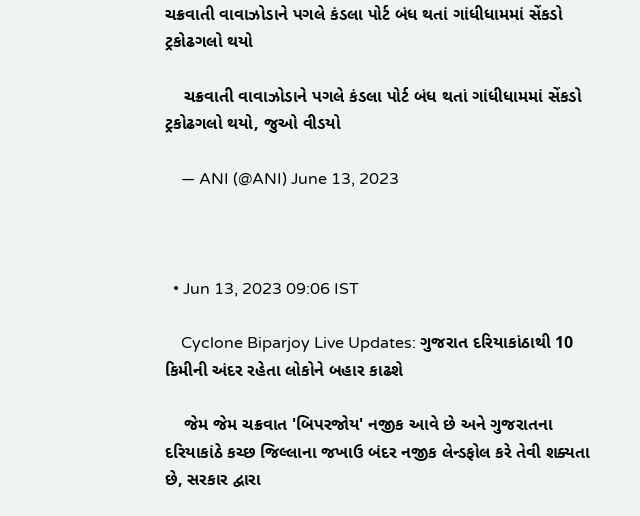ચક્રવાતી વાવાઝોડાને પગલે કંડલા પોર્ટ બંધ થતાં ગાંધીધામમાં સેંકડો ટ્રકોઢગલો થયો

    ચક્રવાતી વાવાઝોડાને પગલે કંડલા પોર્ટ બંધ થતાં ગાંધીધામમાં સેંકડો ટ્રકોઢગલો થયો, જુઓ વીડયો

    — ANI (@ANI) June 13, 2023



  • Jun 13, 2023 09:06 IST

    Cyclone Biparjoy Live Updates: ગુજરાત દરિયાકાંઠાથી 10 કિમીની અંદર રહેતા લોકોને બહાર કાઢશે

    જેમ જેમ ચક્રવાત 'બિપરજોય' નજીક આવે છે અને ગુજરાતના દરિયાકાંઠે કચ્છ જિલ્લાના જખાઉ બંદર નજીક લેન્ડફોલ કરે તેવી શક્યતા છે, સરકાર દ્વારા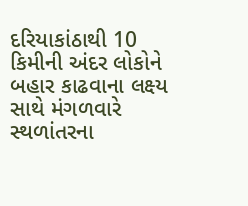દરિયાકાંઠાથી 10 કિમીની અંદર લોકોને બહાર કાઢવાના લક્ષ્ય સાથે મંગળવારે સ્થળાંતરના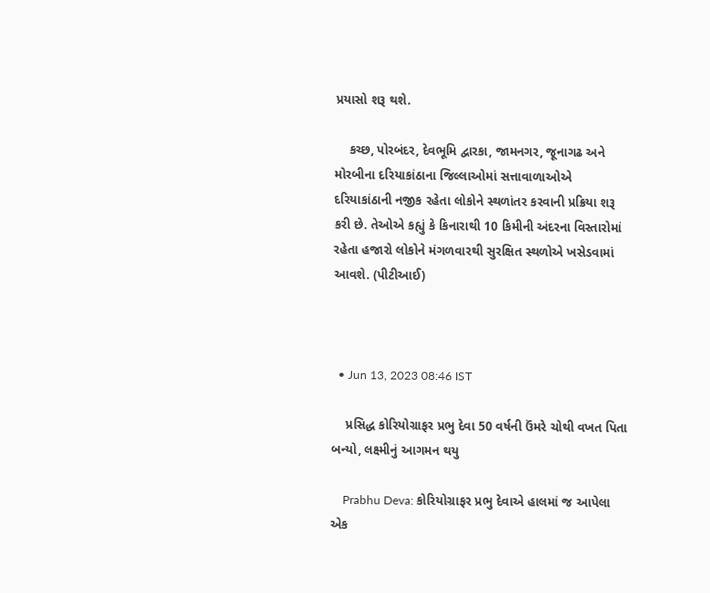પ્રયાસો શરૂ થશે.

    કચ્છ, પોરબંદર, દેવભૂમિ દ્વારકા, જામનગર, જૂનાગઢ અને મોરબીના દરિયાકાંઠાના જિલ્લાઓમાં સત્તાવાળાઓએ દરિયાકાંઠાની નજીક રહેતા લોકોને સ્થળાંતર કરવાની પ્રક્રિયા શરૂ કરી છે. તેઓએ કહ્યું કે કિનારાથી 10 કિમીની અંદરના વિસ્તારોમાં રહેતા હજારો લોકોને મંગળવારથી સુરક્ષિત સ્થળોએ ખસેડવામાં આવશે. (પીટીઆઈ)



  • Jun 13, 2023 08:46 IST

    પ્રસિદ્ધ કોરિયોગ્રાફર પ્રભુ દેવા 50 વર્ષની ઉંમરે ચોથી વખત પિતા બન્યો, લક્ષ્મીનું આગમન થયુ

    Prabhu Deva: કોરિયોગ્રાફર પ્રભુ દેવાએ હાલમાં જ આપેલા એક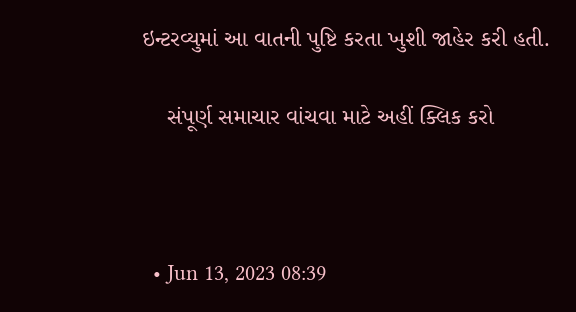ઇન્ટરવ્યુમાં આ વાતની પુષ્ટિ કરતા ખુશી જાહેર કરી હતી.

    સંપૂર્ણ સમાચાર વાંચવા માટે અહીં ક્લિક કરો



  • Jun 13, 2023 08:39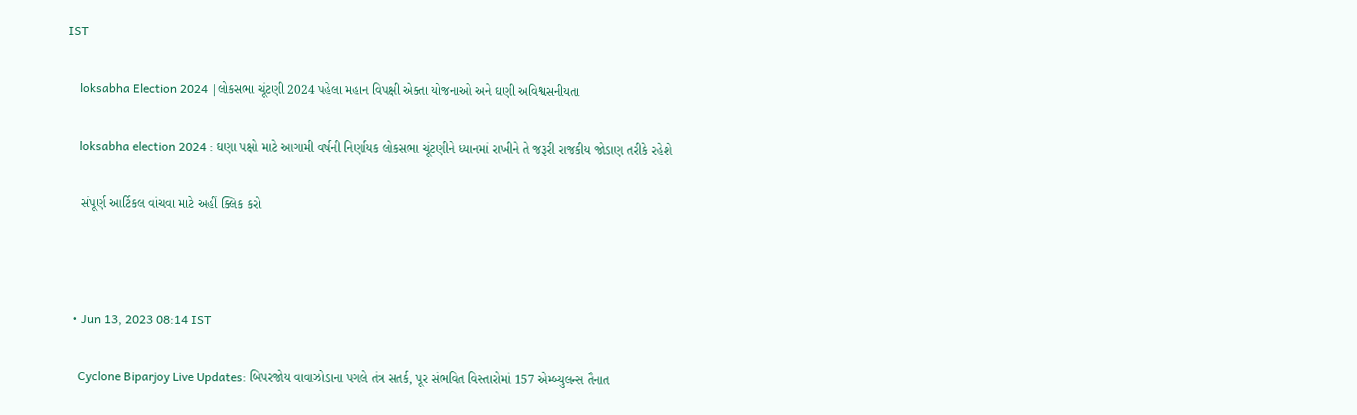IST

    loksabha Election 2024 |લોકસભા ચૂંટણી 2024 પહેલા મહાન વિપક્ષી એક્તા યોજનાઓ અને ઘણી અવિશ્વસનીયતા

    loksabha election 2024 : ઘણા પક્ષો માટે આગામી વર્ષની નિર્ણાયક લોકસભા ચૂંટણીને ધ્યાનમાં રાખીને તે જરૂરી રાજકીય જોડાણ તરીકે રહેશે

    સંપૂર્ણ આર્ટિકલ વાંચવા માટે અહીં ક્લિક કરો



  • Jun 13, 2023 08:14 IST

    Cyclone Biparjoy Live Updates: બિપરજોય વાવાઝોડાના પગલે તંત્ર સતર્ક, પૂર સંભવિત વિસ્તારોમાં 157 એમ્બ્યુલન્સ તૈનાત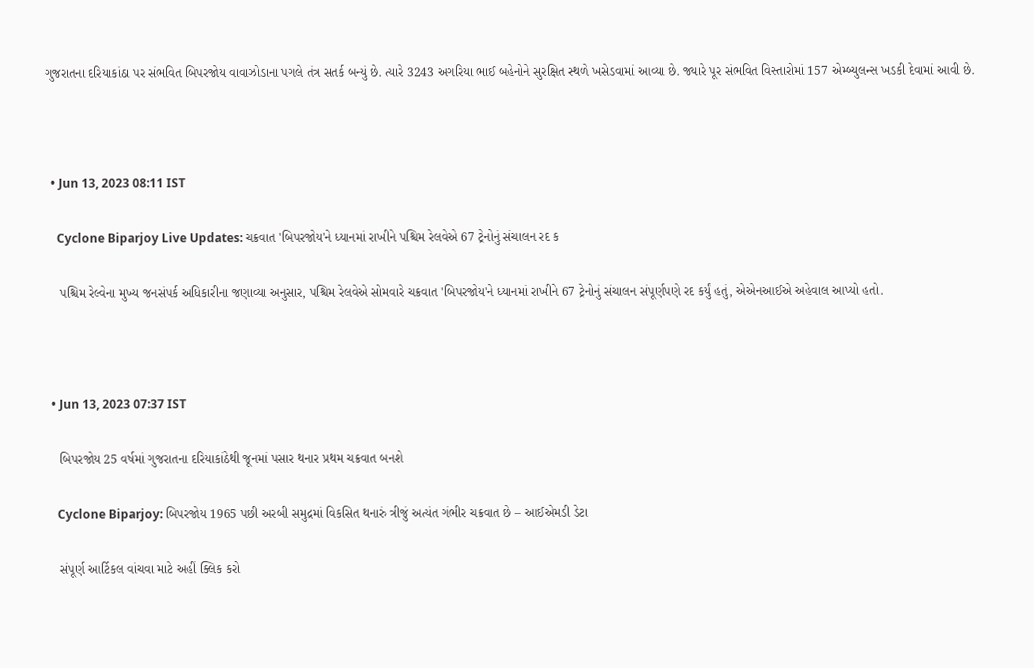ગુજરાતના દરિયાકાંઠા પર સંભવિત બિપરજોય વાવાઝોડાના પગલે તંત્ર સતર્ક બન્યું છે. ત્યારે 3243 અગરિયા ભાઈ બહેનોને સુરક્ષિત સ્થળે ખસેડવામાં આવ્યા છે. જ્યારે પૂર સંભવિત વિસ્તારોમાં 157 એમ્બ્યુલન્સ ખડકી દેવામાં આવી છે.



  • Jun 13, 2023 08:11 IST

    Cyclone Biparjoy Live Updates: ચક્રવાત 'બિપરજોય'ને ધ્યાનમાં રાખીને પશ્ચિમ રેલવેએ 67 ટ્રેનોનું સંચાલન રદ ક

    પશ્ચિમ રેલ્વેના મુખ્ય જનસંપર્ક અધિકારીના જણાવ્યા અનુસાર, પશ્ચિમ રેલવેએ સોમવારે ચક્રવાત 'બિપરજોય'ને ધ્યાનમાં રાખીને 67 ટ્રેનોનું સંચાલન સંપૂર્ણપણે રદ કર્યું હતું, એએનઆઈએ અહેવાલ આપ્યો હતો.



  • Jun 13, 2023 07:37 IST

    બિપરજોય 25 વર્ષમાં ગુજરાતના દરિયાકાંઠેથી જૂનમાં પસાર થનાર પ્રથમ ચક્રવાત બનશે

    Cyclone Biparjoy: બિપરજોય 1965 પછી અરબી સમુદ્રમાં વિકસિત થનારું ત્રીજું અત્યંત ગંભીર ચક્રવાત છે – આઈએમડી ડેટા

    સંપૂર્ણ આર્ટિકલ વાંચવા માટે અહીં ક્લિક કરો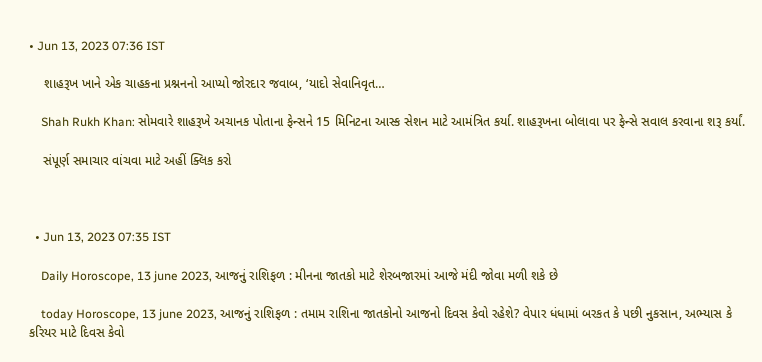• Jun 13, 2023 07:36 IST

    શાહરૂખ ખાને એક ચાહકના પ્રશ્નનનો આપ્યો જોરદાર જવાબ, ‘યાદો સેવાનિવૃત…

    Shah Rukh Khan: સોમવારે શાહરૂખે અચાનક પોતાના ફેન્સને 15 મિનિટના આસ્ક સેશન માટે આમંત્રિત કર્યા. શાહરૂખના બોલાવા પર ફેન્સે સવાલ કરવાના શરૂ કર્યાં.

    સંપૂર્ણ સમાચાર વાંચવા માટે અહીં ક્લિક કરો



  • Jun 13, 2023 07:35 IST

    Daily Horoscope, 13 june 2023, આજનું રાશિફળ : મીનના જાતકો માટે શેરબજારમાં આજે મંદી જોવા મળી શકે છે

    today Horoscope, 13 june 2023, આજનું રાશિફળ : તમામ રાશિના જાતકોનો આજનો દિવસ કેવો રહેશે? વેપાર ધંધામાં બરકત કે પછી નુકસાન, અભ્યાસ કે કરિયર માટે દિવસ કેવો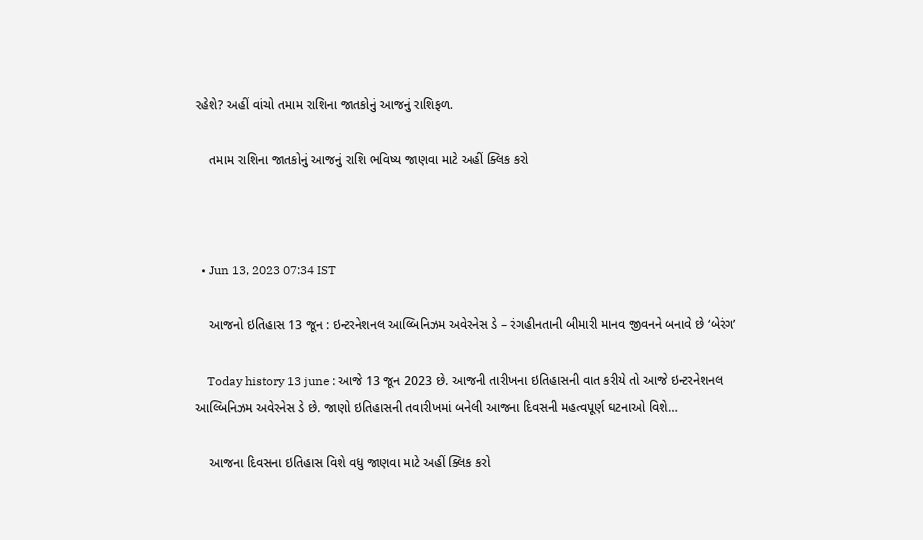રહેશે? અહીં વાંચો તમામ રાશિના જાતકોનું આજનું રાશિફળ.

    તમામ રાશિના જાતકોનું આજનું રાશિ ભવિષ્ય જાણવા માટે અહીં ક્લિક કરો



  • Jun 13, 2023 07:34 IST

    આજનો ઇતિહાસ 13 જૂન : ઇન્ટરનેશનલ આલ્બિનિઝમ અવેરનેસ ડે – રંગહીનતાની બીમારી માનવ જીવનને બનાવે છે ‘બેરંગ’

    Today history 13 june : આજે 13 જૂન 2023 છે. આજની તારીખના ઇતિહાસની વાત કરીયે તો આજે ઇન્ટરનેશનલ આલ્બિનિઝમ અવેરનેસ ડે છે. જાણો ઇતિહાસની તવારીખમાં બનેલી આજના દિવસની મહત્વપૂર્ણ ઘટનાઓ વિશે…

    આજના દિવસના ઇતિહાસ વિશે વધુ જાણવા માટે અહીં ક્લિક કરો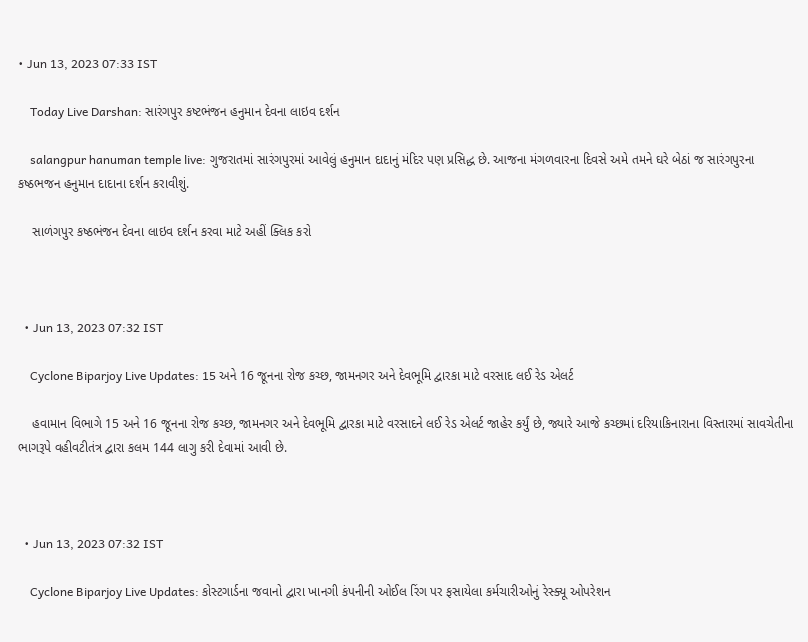• Jun 13, 2023 07:33 IST

    Today Live Darshan: સારંગપુર કષ્ટભંજન હનુમાન દેવના લાઇવ દર્શન

    salangpur hanuman temple live: ગુજરાતમાં સારંગપુરમાં આવેલું હનુમાન દાદાનું મંદિર પણ પ્રસિદ્ધ છે. આજના મંગળવારના દિવસે અમે તમને ઘરે બેઠાં જ સારંગપુરના કષ્ઠભજન હનુમાન દાદાના દર્શન કરાવીશું.

    સાળંગપુર કષ્ઠભંજન દેવના લાઇવ દર્શન કરવા માટે અહીં ક્લિક કરો



  • Jun 13, 2023 07:32 IST

    Cyclone Biparjoy Live Updates: 15 અને 16 જૂનના રોજ કચ્છ, જામનગર અને દેવભૂમિ દ્વારકા માટે વરસાદ લઈ રેડ એલર્ટ

    હવામાન વિભાગે 15 અને 16 જૂનના રોજ કચ્છ, જામનગર અને દેવભૂમિ દ્વારકા માટે વરસાદને લઈ રેડ એલર્ટ જાહેર કર્યું છે, જ્યારે આજે કચ્છમાં દરિયાકિનારાના વિસ્તારમાં સાવચેતીના ભાગરૂપે વહીવટીતંત્ર દ્વારા કલમ 144 લાગુ કરી દેવામાં આવી છે.



  • Jun 13, 2023 07:32 IST

    Cyclone Biparjoy Live Updates: કોસ્ટગાર્ડના જવાનો દ્વારા ખાનગી કંપનીની ઓઈલ રિંગ પર ફસાયેલા કર્મચારીઓનું રેસ્ક્યૂ ઓપરેશન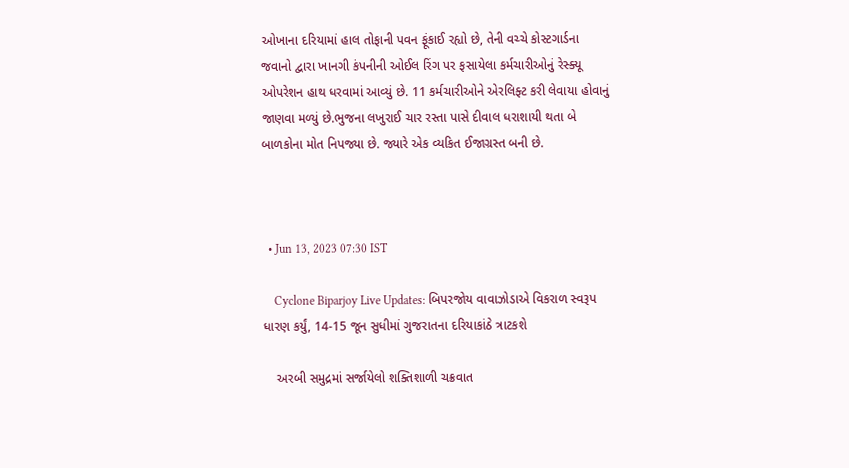ઓખાના દરિયામાં હાલ તોફાની પવન ફૂંકાઈ રહ્યો છે, તેની વચ્ચે કોસ્ટગાર્ડના જવાનો દ્વારા ખાનગી કંપનીની ઓઈલ રિંગ પર ફસાયેલા કર્મચારીઓનું રેસ્ક્યૂ ઓપરેશન હાથ ધરવામાં આવ્યું છે. 11 કર્મચારીઓને એરલિફ્ટ કરી લેવાયા હોવાનું જાણવા મળ્યું છે.ભુજના લખુરાઈ ચાર રસ્તા પાસે દીવાલ ધરાશાયી થતા બે બાળકોના મોત નિપજ્યા છે. જ્યારે એક વ્યકિત ઈજાગ્રસ્ત બની છે.



  • Jun 13, 2023 07:30 IST

    Cyclone Biparjoy Live Updates: બિપરજોય વાવાઝોડાએ વિકરાળ સ્વરૂપ ધારણ કર્યું, 14-15 જૂન સુધીમાં ગુજરાતના દરિયાકાંઠે ત્રાટકશે

    અરબી સમુદ્રમાં સર્જાયેલો શક્તિશાળી ચક્રવાત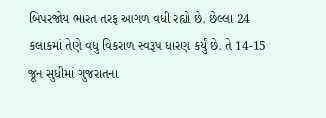બિપરજોય ભારત તરફ આગળ વધી રહ્યો છે. છેલ્લા 24 કલાકમાં તેણે વધુ વિકરાળ સ્વરૂપ ધારણ કર્યું છે. તે 14-15 જૂન સુધીમાં ગુજરાતના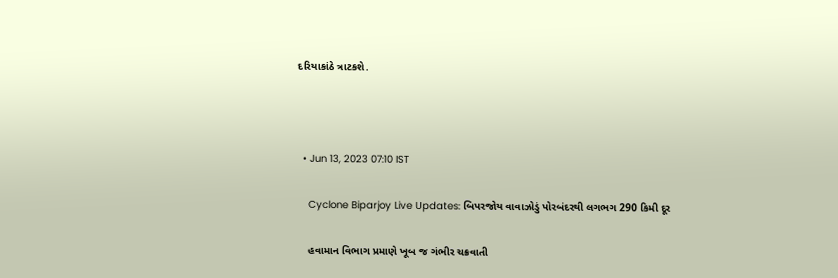દરિયાકાંઠે ત્રાટકશે.



  • Jun 13, 2023 07:10 IST

    Cyclone Biparjoy Live Updates: બિપરજોય વાવાઝોડું પોરબંદરથી લગભગ 290 કિમી દૂર

    હવામાન વિભાગ પ્રમાણે ખૂબ જ ગંભીર ચક્રવાતી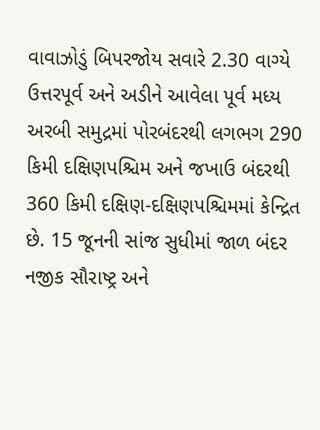વાવાઝોડું બિપરજોય સવારે 2.30 વાગ્યે ઉત્તરપૂર્વ અને અડીને આવેલા પૂર્વ મધ્ય અરબી સમુદ્રમાં પોરબંદરથી લગભગ 290 કિમી દક્ષિણપશ્ચિમ અને જખાઉ બંદરથી 360 કિમી દક્ષિણ-દક્ષિણપશ્ચિમમાં કેન્દ્રિત છે. 15 જૂનની સાંજ સુધીમાં જાળ બંદર નજીક સૌરાષ્ટ્ર અને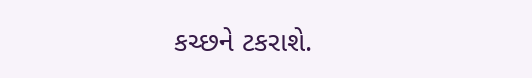કચ્છને ટકરાશે.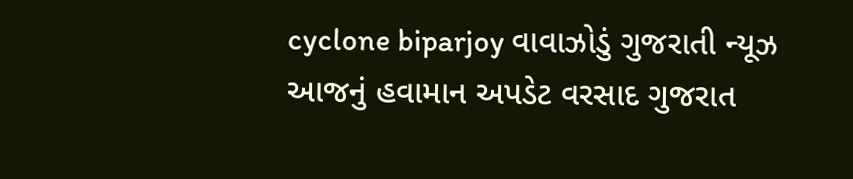cyclone biparjoy વાવાઝોડું ગુજરાતી ન્યૂઝ આજનું હવામાન અપડેટ વરસાદ ગુજરાત